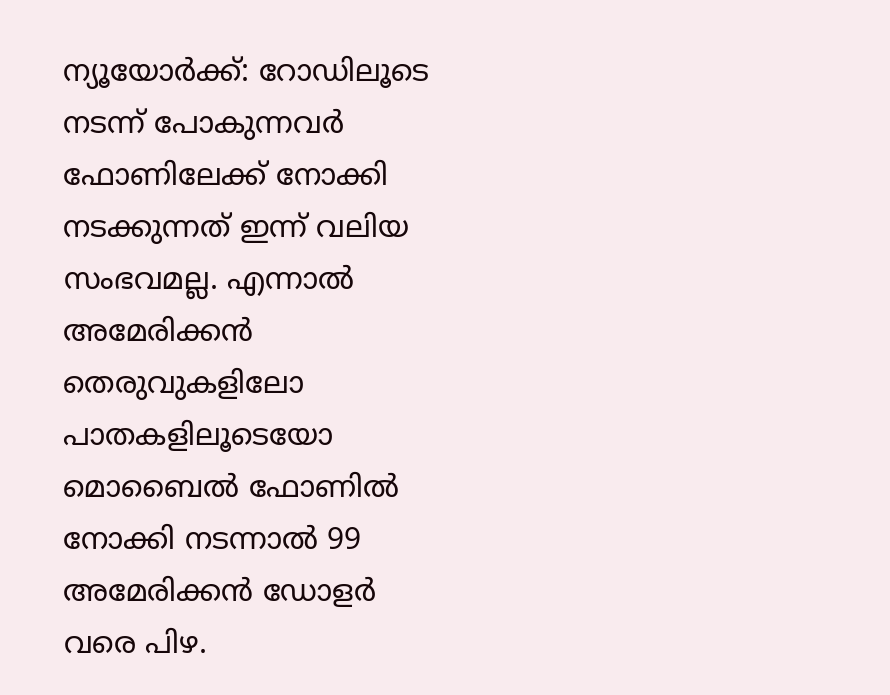ന്യൂയോര്‍ക്ക്: റോഡിലൂടെ നടന്ന് പോകുന്നവര്‍ ഫോണിലേക്ക് നോക്കി നടക്കുന്നത് ഇന്ന് വലിയ സംഭവമല്ല. എന്നാല്‍ അമേരിക്കന്‍ തെരുവുകളിലോ പാതകളിലൂടെയോ മൊബൈല്‍ ഫോണില്‍ നോക്കി നടന്നാല്‍ 99 അമേരിക്കന്‍ ഡോളര്‍ വരെ പിഴ.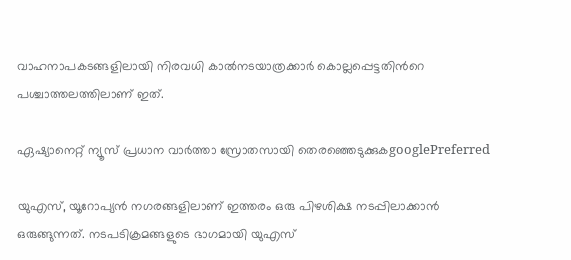വാഹനാപകടങ്ങളിലായി നിരവധി കാല്‍നടയാത്രക്കാര്‍ കൊല്ലപ്പെട്ടതിന്‍റെ പശ്ചാത്തലത്തിലാണ് ഇത്.

ഏഷ്യാനെറ്റ് ന്യൂസ് പ്രധാന വാർത്താ സ്രോതസായി തെരഞ്ഞെടുക്കുകgooglePreferred

യുഎസ്, യൂറോപ്യന്‍ നഗരങ്ങളിലാണ് ഇത്തരം ഒരു പിഴശിക്ഷ നടപ്പിലാക്കാന്‍ ഒരുങ്ങുന്നത്. നടപടിക്രമങ്ങളുടെ ഭാഗമായി യുഎസ്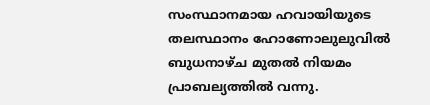സംസ്ഥാനമായ ഹവായിയുടെ തലസ്ഥാനം ഹോണോലുലുവില്‍ ബുധനാഴ്ച മുതല്‍ നിയമം പ്രാബല്യത്തില്‍ വന്നു.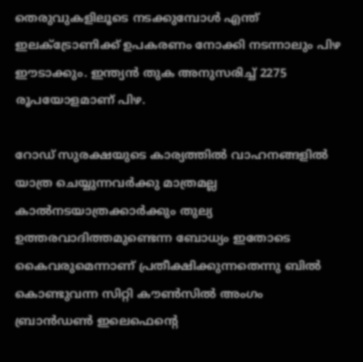തെരുവുകളിലൂടെ നടക്കുമ്പോള്‍ എന്ത് ഇലക്ട്രോണിക്ക് ഉപകരണം നോക്കി നടന്നാലും പിഴ ഈടാക്കും. ഇന്ത്യന്‍ തുക അനുസരിച്ച് 2275 രൂപയോളമാണ് പിഴ.

റോഡ് സുരക്ഷയുടെ കാര്യത്തില്‍ വാഹനങ്ങളില്‍ യാത്ര ചെയ്യുന്നവര്‍ക്കു മാത്രമല്ല കാല്‍നടയാത്രക്കാര്‍ക്കും തുല്യ ഉത്തരവാദിത്തമുണ്ടെന്ന ബോധ്യം ഇതോടെ കൈവരുമെന്നാണ് പ്രതീക്ഷിക്കുന്നതെന്നു ബില്‍ കൊണ്ടുവന്ന സിറ്റി കൗണ്‍സില്‍ അംഗം ബ്രാന്‍ഡണ്‍ ഇലെഫെന്റെ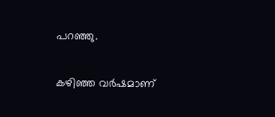പറഞ്ഞു.

കഴിഞ്ഞ വര്‍ഷമാണ്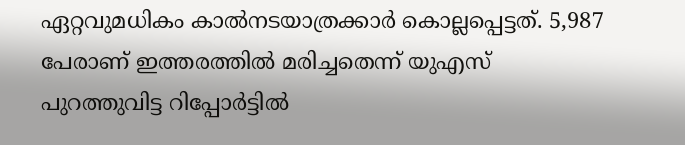ഏറ്റവുമധികം കാല്‍നടയാത്രക്കാര്‍ കൊല്ലപ്പെട്ടത്. 5,987 പേരാണ് ഇത്തരത്തില്‍ മരിച്ചതെന്ന് യുഎസ് പുറത്തുവിട്ട റിപ്പോര്‍ട്ടില്‍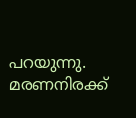പറയുന്നു. മരണനിരക്ക്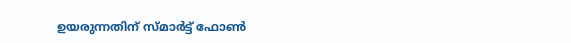ഉയരുന്നതിന് സ്മാര്‍ട്ട് ഫോണ്‍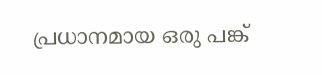പ്രധാനമായ ഒരു പങ്ക്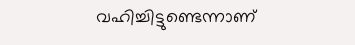വഹിച്ചിട്ടുണ്ടെന്നാണ്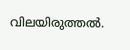വിലയിരുത്തല്‍.